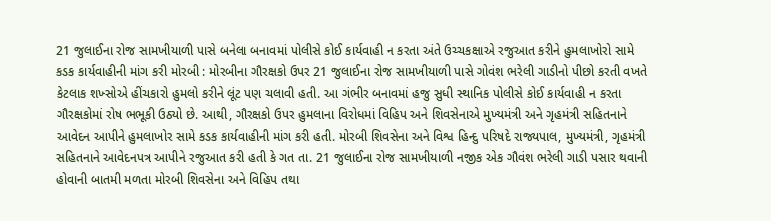21 જુલાઈના રોજ સામખીયાળી પાસે બનેલા બનાવમાં પોલીસે કોઈ કાર્યવાહી ન કરતા અંતે ઉચ્ચકક્ષાએ રજુઆત કરીને હુમલાખોરો સામે કડક કાર્યવાહીની માંગ કરી મોરબી : મોરબીના ગૌરક્ષકો ઉપર 21 જુલાઈના રોજ સામખીયાળી પાસે ગોવંશ ભરેલી ગાડીનો પીછો કરતી વખતે કેટલાક શખ્સોએ હીંચકારો હુમલો કરીને લૂંટ પણ ચલાવી હતી. આ ગંભીર બનાવમાં હજુ સુધી સ્થાનિક પોલીસે કોઈ કાર્યવાહી ન કરતા ગૌરક્ષકોમાં રોષ ભભૂકી ઉઠ્યો છે. આથી, ગૌરક્ષકો ઉપર હુમલાના વિરોધમાં વિહિપ અને શિવસેનાએ મુખ્યમંત્રી અને ગૃહમંત્રી સહિતનાને આવેદન આપીને હુમલાખોર સામે કડક કાર્યવાહીની માંગ કરી હતી. મોરબી શિવસેના અને વિશ્વ હિન્દુ પરિષદે રાજ્યપાલ, મુખ્યમંત્રી, ગૃહમંત્રી સહિતનાને આવેદનપત્ર આપીને રજુઆત કરી હતી કે ગત તા. 21 જુલાઈના રોજ સામખીયાળી નજીક એક ગૌવંશ ભરેલી ગાડી પસાર થવાની હોવાની બાતમી મળતા મોરબી શિવસેના અને વિહિપ તથા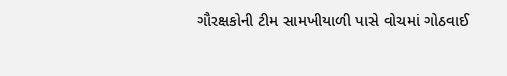ગૌરક્ષકોની ટીમ સામખીયાળી પાસે વોચમાં ગોઠવાઈ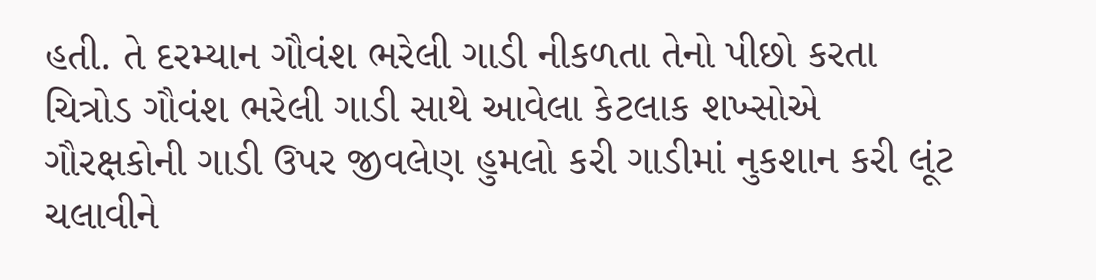હતી. તે દરમ્યાન ગૌવંશ ભરેલી ગાડી નીકળતા તેનો પીછો કરતા ચિત્રોડ ગૌવંશ ભરેલી ગાડી સાથે આવેલા કેટલાક શખ્સોએ ગૌરક્ષકોની ગાડી ઉપર જીવલેણ હુમલો કરી ગાડીમાં નુકશાન કરી લૂંટ ચલાવીને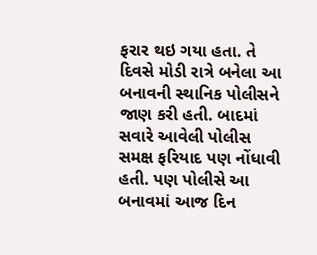ફરાર થઇ ગયા હતા. તે દિવસે મોડી રાત્રે બનેલા આ બનાવની સ્થાનિક પોલીસને જાણ કરી હતી. બાદમાં સવારે આવેલી પોલીસ સમક્ષ ફરિયાદ પણ નોંધાવી હતી. પણ પોલીસે આ બનાવમાં આજ દિન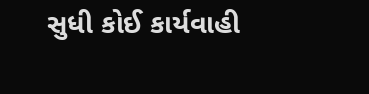સુધી કોઈ કાર્યવાહી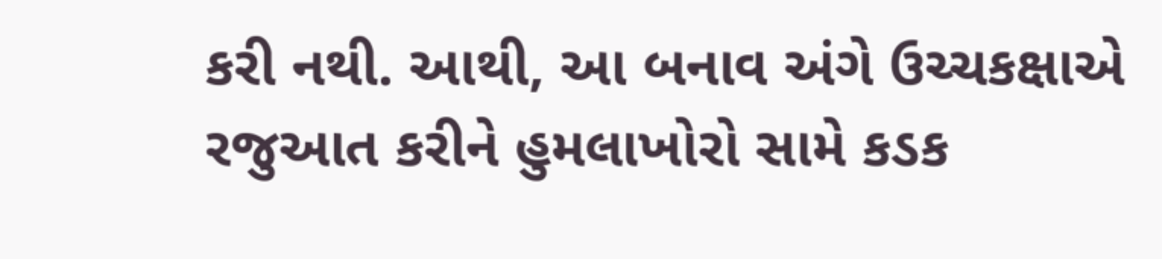કરી નથી. આથી, આ બનાવ અંગે ઉચ્ચકક્ષાએ રજુઆત કરીને હુમલાખોરો સામે કડક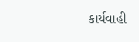કાર્યવાહી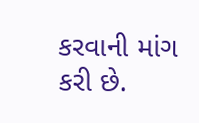કરવાની માંગ કરી છે.